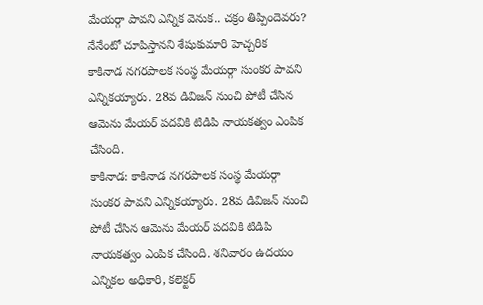మేయర్గా పావని ఎన్నిక వెనుక.. చక్రం తిప్పిందెవరు? నేనేంటో చూపిస్తానని శేషుకుమారి హెచ్చరిక
కాకినాడ నగరపాలక సంస్థ మేయర్గా సుంకర పావని ఎన్నికయ్యారు. 28వ డివిజన్ నుంచి పోటీ చేసిన ఆమెను మేయర్ పదవికి టిడిపి నాయకత్వం ఎంపిక చేసింది.
కాకినాడ: కాకినాడ నగరపాలక సంస్థ మేయర్గా సుంకర పావని ఎన్నికయ్యారు. 28వ డివిజన్ నుంచి పోటీ చేసిన ఆమెను మేయర్ పదవికి టిడిపి నాయకత్వం ఎంపిక చేసింది. శనివారం ఉదయం ఎన్నికల అధికారి, కలెక్టర్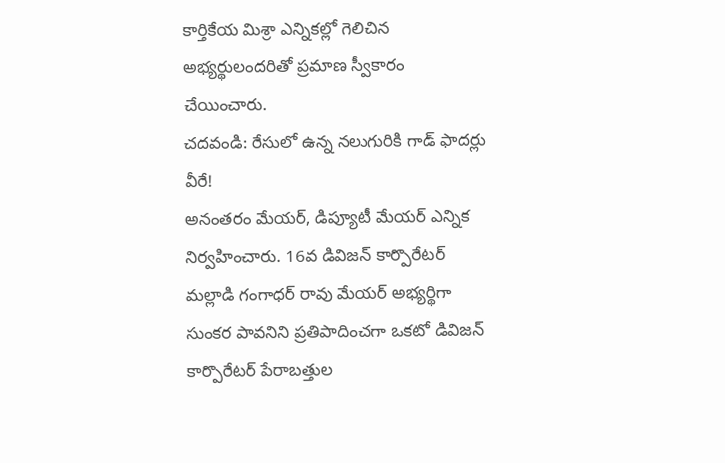కార్తికేయ మిశ్రా ఎన్నికల్లో గెలిచిన అభ్యర్థులందరితో ప్రమాణ స్వీకారం చేయించారు.
చదవండి: రేసులో ఉన్న నలుగురికి గాడ్ ఫాదర్లు వీరే!
అనంతరం మేయర్, డిప్యూటీ మేయర్ ఎన్నిక నిర్వహించారు. 16వ డివిజన్ కార్పొరేటర్ మల్లాడి గంగాధర్ రావు మేయర్ అభ్యర్థిగా సుంకర పావనిని ప్రతిపాదించగా ఒకటో డివిజన్ కార్పొరేటర్ పేరాబత్తుల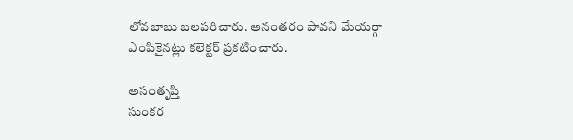లోవబాబు బలపరిచారు. అనంతరం పావని మేయర్గా ఎంపికైనట్లు కలెక్టర్ ప్రకటించారు.

అసంతృప్తి
సుంకర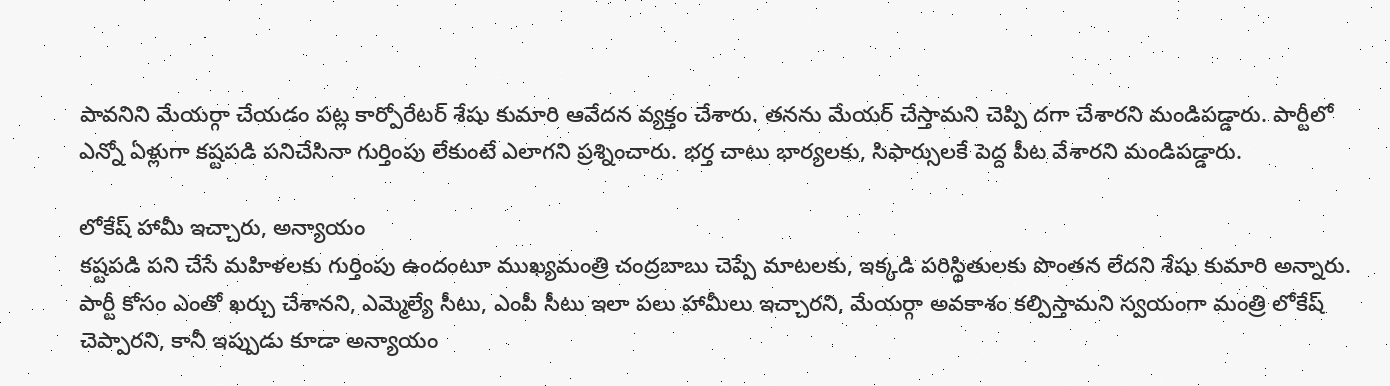పావనిని మేయర్గా చేయడం పట్ల కార్పోరేటర్ శేషు కుమారి ఆవేదన వ్యక్తం చేశారు. తనను మేయర్ చేస్తామని చెప్పి దగా చేశారని మండిపడ్డారు. పార్టీలో ఎన్నో ఏళ్లుగా కష్టపడి పనిచేసినా గుర్తింపు లేకుంటే ఎలాగని ప్రశ్నించారు. భర్త చాటు భార్యలకు, సిఫార్సులకే పెద్ద పీట వేశారని మండిపడ్డారు.

లోకేష్ హామీ ఇచ్చారు, అన్యాయం
కష్టపడి పని చేసే మహిళలకు గుర్తింపు ఉందంటూ ముఖ్యమంత్రి చంద్రబాబు చెప్పే మాటలకు, ఇక్కడి పరిస్థితులకు పొంతన లేదని శేషు కుమారి అన్నారు. పార్టీ కోసం ఎంతో ఖర్చు చేశానని, ఎమ్మెల్యే సీటు, ఎంపీ సీటు ఇలా పలు హామీలు ఇచ్చారని, మేయర్గా అవకాశం కల్పిస్తామని స్వయంగా మంత్రి లోకేష్ చెప్పారని, కానీ ఇప్పుడు కూడా అన్యాయం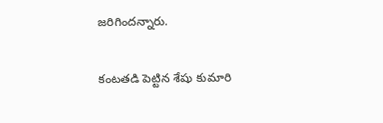జరిగిందన్నారు.

కంటతడి పెట్టిన శేషు కుమారి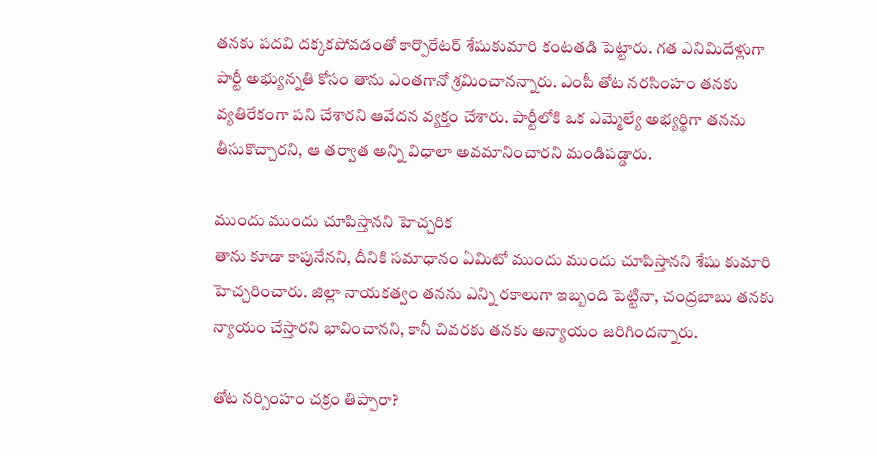తనకు పదవి దక్కకపోవడంతో కార్పొరేటర్ శేషుకుమారి కంటతడి పెట్టారు. గత ఎనిమిదేళ్లుగా పార్టీ అభ్యున్నతి కోసం తాను ఎంతగానో శ్రమించానన్నారు. ఎంపీ తోట నరసింహం తనకు వ్యతిరేకంగా పని చేశారని ఆవేదన వ్యక్తం చేశారు. పార్టీలోకి ఒక ఎమ్మెల్యే అభ్యర్థిగా తనను తీసుకొచ్చారని, ఆ తర్వాత అన్ని విధాలా అవమానించారని మండిపడ్డారు.

ముందు ముందు చూపిస్తానని హెచ్చరిక
తాను కూడా కాపునేనని, దీనికి సమాధానం ఏమిటో ముందు ముందు చూపిస్తానని శేషు కుమారి హెచ్చరించారు. జిల్లా నాయకత్వం తనను ఎన్ని రకాలుగా ఇబ్బంది పెట్టినా, చంద్రబాబు తనకు న్యాయం చేస్తారని భావించానని, కానీ చివరకు తనకు అన్యాయం జరిగిందన్నారు.

తోట నర్సింహం చక్రం తిప్పారా?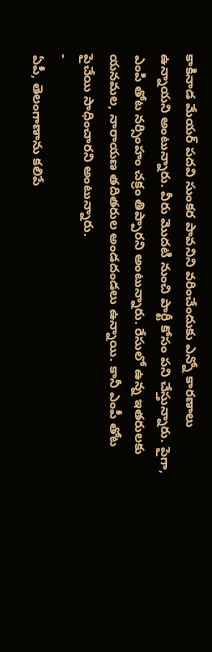కాకినాడ మేయర్ పదవి సుంకర పావనిని వరించేందుకు ఎన్నో కారణాలు ఉన్నాయని అంటున్నారు. వీరు మొదటి నుంచి పార్టీ కోసం పని చేస్తున్నారు. పైగా, ఎంపి తోట నర్సింహం చక్రం తిప్పారని అంటున్నారు. రేసులో ఉన్న ఇతరులకు యనమల, నారాయణ తదితరుల అండదండలు ఉన్నాయి. కానీ ఎంపీ తోట పైచేయి సాధించారని అంటున్నారు.
-
ఏపీ, తెలంగాణాను కలిపే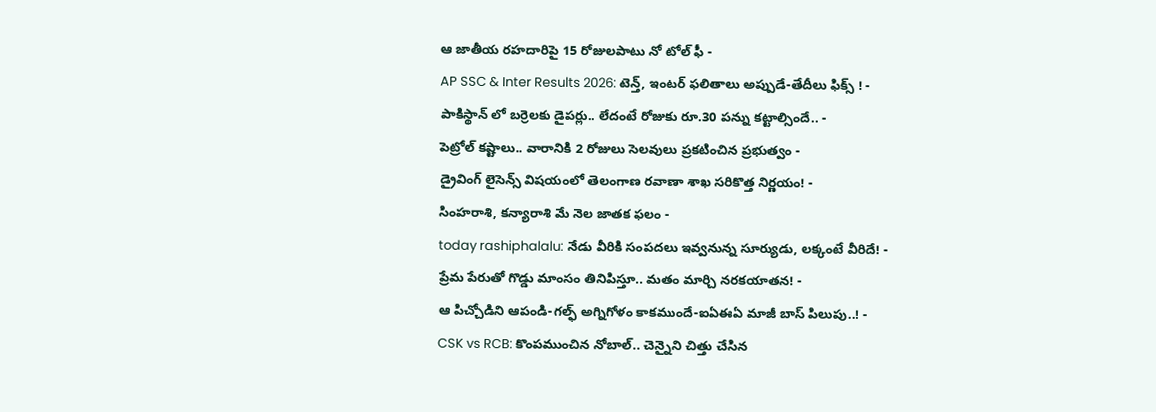ఆ జాతీయ రహదారిపై 15 రోజులపాటు నో టోల్ ఫీ -
AP SSC & Inter Results 2026: టెన్త్, ఇంటర్ ఫలితాలు అప్పుడే-తేదీలు ఫిక్స్ ! -
పాకిస్థాన్ లో బర్రెలకు డైపర్లు.. లేదంటే రోజుకు రూ.30 పన్ను కట్టాల్సిందే.. -
పెట్రోల్ కష్టాలు.. వారానికి 2 రోజులు సెలవులు ప్రకటించిన ప్రభుత్వం -
డ్రైవింగ్ లైసెన్స్ విషయంలో తెలంగాణ రవాణా శాఖ సరికొత్త నిర్ణయం! -
సింహరాశి, కన్యారాశి మే నెల జాతక ఫలం -
today rashiphalalu: నేడు వీరికి సంపదలు ఇవ్వనున్న సూర్యుడు, లక్కంటే వీరిదే! -
ప్రేమ పేరుతో గొడ్డు మాంసం తినిపిస్తూ.. మతం మార్చి నరకయాతన! -
ఆ పిచ్చోడిని ఆపండి-గల్ఫ్ అగ్నిగోళం కాకముందే-ఐఏఈఏ మాజీ బాస్ పిలుపు..! -
CSK vs RCB: కొంపముంచిన నోబాల్.. చెన్నైని చిత్తు చేసిన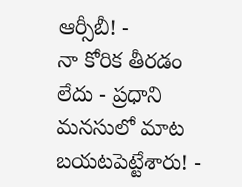ఆర్సీబీ! -
నా కోరిక తీరడం లేదు - ప్రధాని మనసులో మాట బయటపెట్టేశారు! -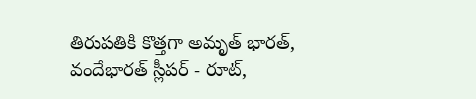తిరుపతికి కొత్తగా అమృత్ భారత్, వందేభారత్ స్లీపర్ - రూట్,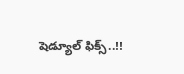షెడ్యూల్ ఫిక్స్..!!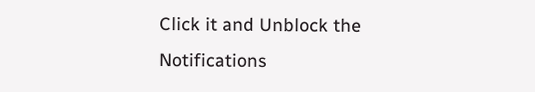Click it and Unblock the Notifications